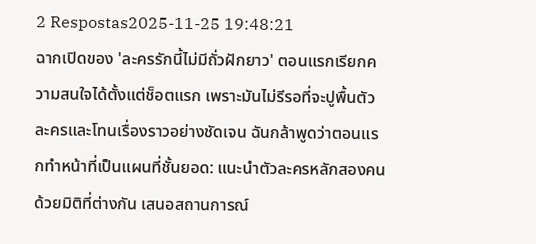2 Respostas2025-11-25 19:48:21
ฉากเปิดของ 'ละครรักนี้ไม่มีถั่วฝักยาว' ตอนแรกเรียกความสนใจได้ตั้งแต่ช็อตแรก เพราะมันไม่รีรอที่จะปูพื้นตัวละครและโทนเรื่องราวอย่างชัดเจน ฉันกล้าพูดว่าตอนแรกทำหน้าที่เป็นแผนที่ชั้นยอด: แนะนำตัวละครหลักสองคนด้วยมิติที่ต่างกัน เสนอสถานการณ์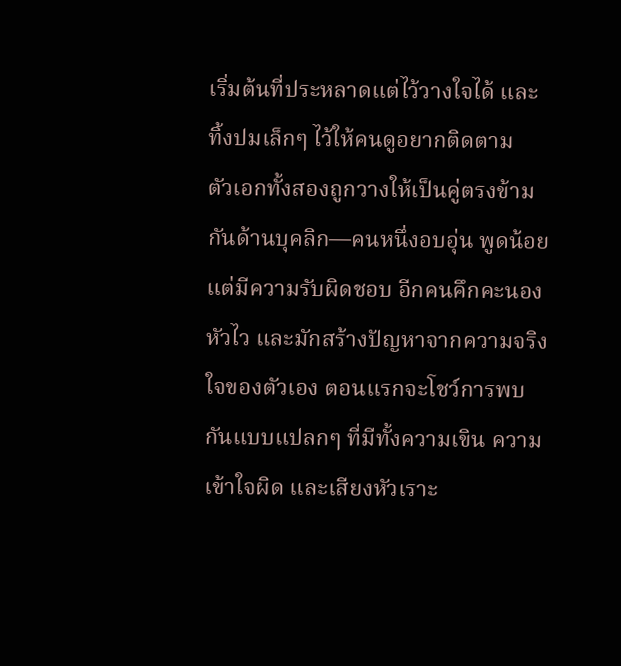เริ่มต้นที่ประหลาดแต่ไว้วางใจได้ และทิ้งปมเล็กๆ ไว้ให้คนดูอยากติดตาม
ตัวเอกทั้งสองถูกวางให้เป็นคู่ตรงข้ามกันด้านบุคลิก—คนหนึ่งอบอุ่น พูดน้อย แต่มีความรับผิดชอบ อีกคนคึกคะนอง หัวไว และมักสร้างปัญหาจากความจริงใจของตัวเอง ตอนแรกจะโชว์การพบกันแบบแปลกๆ ที่มีทั้งความเขิน ความเข้าใจผิด และเสียงหัวเราะ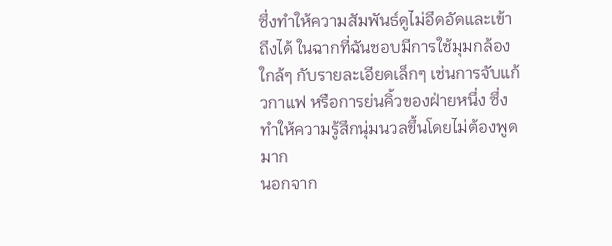ซึ่งทำให้ความสัมพันธ์ดูไม่อึดอัดและเข้าถึงได้ ในฉากที่ฉันชอบมีการใช้มุมกล้องใกล้ๆ กับรายละเอียดเล็กๆ เช่นการจับแก้วกาแฟ หรือการย่นคิ้วของฝ่ายหนึ่ง ซึ่งทำให้ความรู้สึกนุ่มนวลขึ้นโดยไม่ต้องพูดมาก
นอกจาก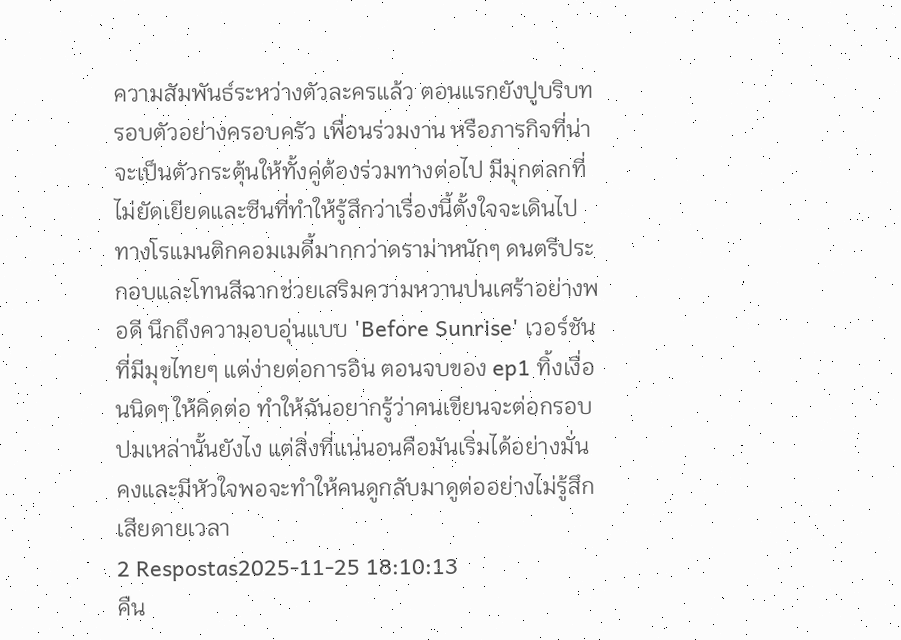ความสัมพันธ์ระหว่างตัวละครแล้ว ตอนแรกยังปูบริบทรอบตัวอย่างครอบครัว เพื่อนร่วมงาน หรือภารกิจที่น่าจะเป็นตัวกระตุ้นให้ทั้งคู่ต้องร่วมทางต่อไป มีมุกตลกที่ไม่ยัดเยียดและซีนที่ทำให้รู้สึกว่าเรื่องนี้ตั้งใจจะเดินไปทางโรแมนติกคอมเมดี้มากกว่าดราม่าหนักๆ ดนตรีประกอบและโทนสีฉากช่วยเสริมความหวานปนเศร้าอย่างพอดี นึกถึงความอบอุ่นแบบ 'Before Sunrise' เวอร์ชันที่มีมุขไทยๆ แต่ง่ายต่อการอิน ตอนจบของ ep1 ทิ้งเงื่อนนิดๆ ให้คิดต่อ ทำให้ฉันอยากรู้ว่าคนเขียนจะต่อกรอบปมเหล่านั้นยังไง แต่สิ่งที่แน่นอนคือมันเริ่มได้อย่างมั่นคงและมีหัวใจพอจะทำให้คนดูกลับมาดูต่ออย่างไม่รู้สึกเสียดายเวลา
2 Respostas2025-11-25 18:10:13
คืน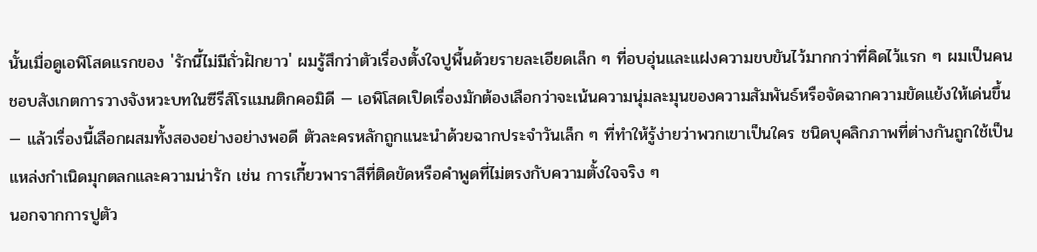นั้นเมื่อดูเอพิโสดแรกของ 'รักนี้ไม่มีถั่วฝักยาว' ผมรู้สึกว่าตัวเรื่องตั้งใจปูพื้นด้วยรายละเอียดเล็ก ๆ ที่อบอุ่นและแฝงความขบขันไว้มากกว่าที่คิดไว้แรก ๆ ผมเป็นคนชอบสังเกตการวางจังหวะบทในซีรีส์โรแมนติกคอมิดี — เอพิโสดเปิดเรื่องมักต้องเลือกว่าจะเน้นความนุ่มละมุนของความสัมพันธ์หรือจัดฉากความขัดแย้งให้เด่นขึ้น — แล้วเรื่องนี้เลือกผสมทั้งสองอย่างอย่างพอดี ตัวละครหลักถูกแนะนำด้วยฉากประจำวันเล็ก ๆ ที่ทำให้รู้ง่ายว่าพวกเขาเป็นใคร ชนิดบุคลิกภาพที่ต่างกันถูกใช้เป็นแหล่งกำเนิดมุกตลกและความน่ารัก เช่น การเกี้ยวพาราสีที่ติดขัดหรือคำพูดที่ไม่ตรงกับความตั้งใจจริง ๆ
นอกจากการปูตัว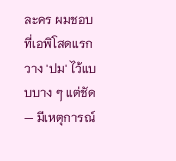ละคร ผมชอบที่เอพิโสดแรกวาง 'ปม' ไว้แบบบาง ๆ แต่ชัด — มีเหตุการณ์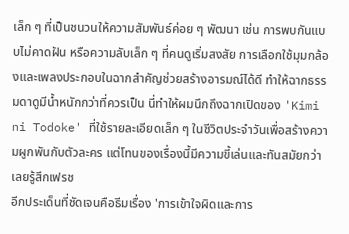เล็ก ๆ ที่เป็นชนวนให้ความสัมพันธ์ค่อย ๆ พัฒนา เช่น การพบกันแบบไม่คาดฝัน หรือความลับเล็ก ๆ ที่คนดูเริ่มสงสัย การเลือกใช้มุมกล้องและเพลงประกอบในฉากสำคัญช่วยสร้างอารมณ์ได้ดี ทำให้ฉากธรรมดาดูมีน้ำหนักกว่าที่ควรเป็น นี่ทำให้ผมนึกถึงฉากเปิดของ 'Kimi ni Todoke' ที่ใช้รายละเอียดเล็ก ๆ ในชีวิตประจำวันเพื่อสร้างความผูกพันกับตัวละคร แต่โทนของเรื่องนี้มีความขี้เล่นและทันสมัยกว่า เลยรู้สึกเฟรช
อีกประเด็นที่ชัดเจนคือธีมเรื่อง 'การเข้าใจผิดและการ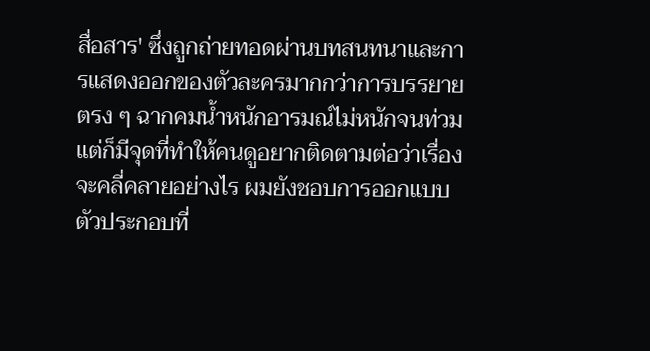สื่อสาร' ซึ่งถูกถ่ายทอดผ่านบทสนทนาและการแสดงออกของตัวละครมากกว่าการบรรยายตรง ๆ ฉากคมน้ำหนักอารมณ์ไม่หนักจนท่วม แต่ก็มีจุดที่ทำให้คนดูอยากติดตามต่อว่าเรื่องจะคลี่คลายอย่างไร ผมยังชอบการออกแบบตัวประกอบที่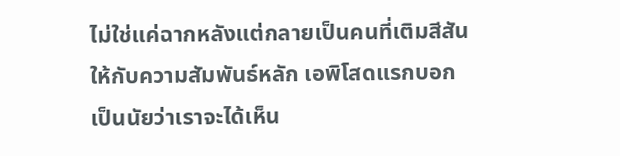ไม่ใช่แค่ฉากหลังแต่กลายเป็นคนที่เติมสีสันให้กับความสัมพันธ์หลัก เอพิโสดแรกบอกเป็นนัยว่าเราจะได้เห็น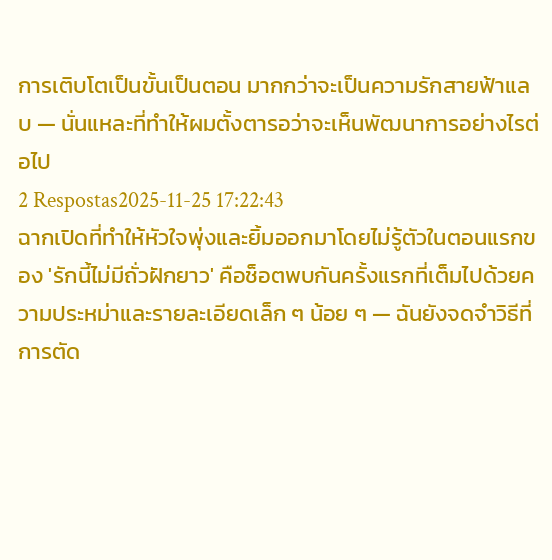การเติบโตเป็นขั้นเป็นตอน มากกว่าจะเป็นความรักสายฟ้าแลบ — นั่นแหละที่ทำให้ผมตั้งตารอว่าจะเห็นพัฒนาการอย่างไรต่อไป
2 Respostas2025-11-25 17:22:43
ฉากเปิดที่ทำให้หัวใจพุ่งและยิ้มออกมาโดยไม่รู้ตัวในตอนแรกของ 'รักนี้ไม่มีถั่วฝักยาว' คือช็อตพบกันครั้งแรกที่เต็มไปด้วยความประหม่าและรายละเอียดเล็ก ๆ น้อย ๆ — ฉันยังจดจำวิธีที่การตัด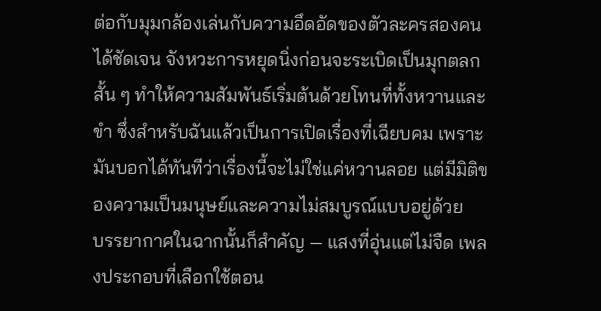ต่อกับมุมกล้องเล่นกับความอึดอัดของตัวละครสองคนได้ชัดเจน จังหวะการหยุดนิ่งก่อนจะระเบิดเป็นมุกตลกสั้น ๆ ทำให้ความสัมพันธ์เริ่มต้นด้วยโทนที่ทั้งหวานและขำ ซึ่งสำหรับฉันแล้วเป็นการเปิดเรื่องที่เฉียบคม เพราะมันบอกได้ทันทีว่าเรื่องนี้จะไม่ใช่แค่หวานลอย แต่มีมิติของความเป็นมนุษย์และความไม่สมบูรณ์แบบอยู่ด้วย
บรรยากาศในฉากนั้นก็สำคัญ — แสงที่อุ่นแต่ไม่จืด เพลงประกอบที่เลือกใช้ตอน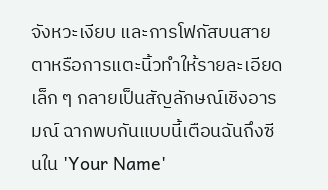จังหวะเงียบ และการโฟกัสบนสายตาหรือการแตะนิ้วทำให้รายละเอียดเล็ก ๆ กลายเป็นสัญลักษณ์เชิงอารมณ์ ฉากพบกันแบบนี้เตือนฉันถึงซีนใน 'Your Name'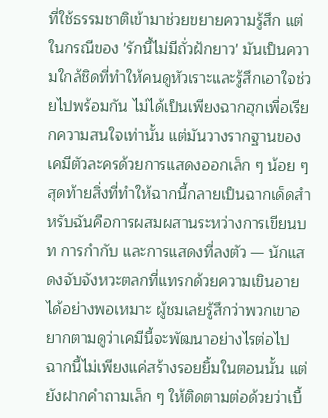ที่ใช้ธรรมชาติเข้ามาช่วยขยายความรู้สึก แต่ในกรณีของ 'รักนี้ไม่มีถั่วฝักยาว' มันเป็นความใกล้ชิดที่ทำให้คนดูหัวเราะและรู้สึกเอาใจช่วยไปพร้อมกัน ไม่ได้เป็นเพียงฉากฮุกเพื่อเรียกความสนใจเท่านั้น แต่มันวางรากฐานของเคมีตัวละครด้วยการแสดงออกเล็ก ๆ น้อย ๆ
สุดท้ายสิ่งที่ทำให้ฉากนี้กลายเป็นฉากเด็ดสำหรับฉันคือการผสมผสานระหว่างการเขียนบท การกำกับ และการแสดงที่ลงตัว — นักแสดงจับจังหวะตลกที่แทรกด้วยความเขินอายได้อย่างพอเหมาะ ผู้ชมเลยรู้สึกว่าพวกเขาอยากตามดูว่าเคมีนี้จะพัฒนาอย่างไรต่อไป ฉากนี้ไม่เพียงแค่สร้างรอยยิ้มในตอนนั้น แต่ยังฝากคำถามเล็ก ๆ ให้ติดตามต่อด้วยว่าเบื้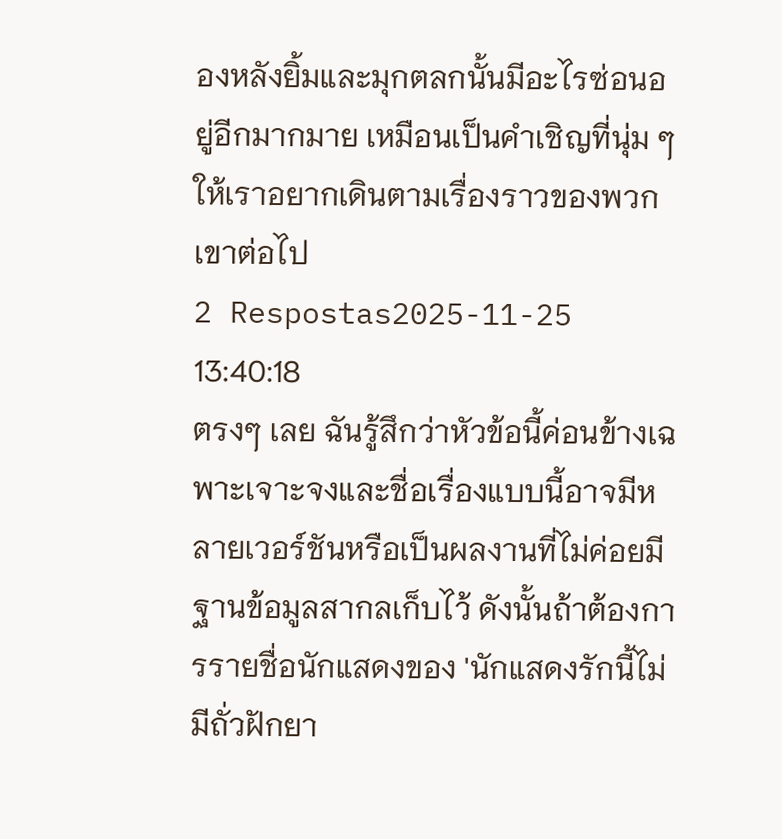องหลังยิ้มและมุกตลกนั้นมีอะไรซ่อนอยู่อีกมากมาย เหมือนเป็นคำเชิญที่นุ่ม ๆ ให้เราอยากเดินตามเรื่องราวของพวกเขาต่อไป
2 Respostas2025-11-25 13:40:18
ตรงๆ เลย ฉันรู้สึกว่าหัวข้อนี้ค่อนข้างเฉพาะเจาะจงและชื่อเรื่องแบบนี้อาจมีหลายเวอร์ชันหรือเป็นผลงานที่ไม่ค่อยมีฐานข้อมูลสากลเก็บไว้ ดังนั้นถ้าต้องการรายชื่อนักแสดงของ 'นักแสดงรักนี้ไม่มีถั่วฝักยา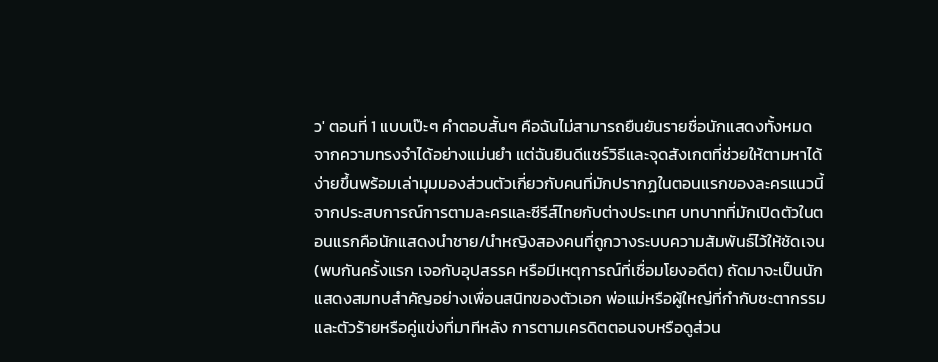ว' ตอนที่ 1 แบบเป๊ะๆ คำตอบสั้นๆ คือฉันไม่สามารถยืนยันรายชื่อนักแสดงทั้งหมดจากความทรงจำได้อย่างแม่นยำ แต่ฉันยินดีแชร์วิธีและจุดสังเกตที่ช่วยให้ตามหาได้ง่ายขึ้นพร้อมเล่ามุมมองส่วนตัวเกี่ยวกับคนที่มักปรากฏในตอนแรกของละครแนวนี้
จากประสบการณ์การตามละครและซีรีส์ไทยกับต่างประเทศ บทบาทที่มักเปิดตัวในตอนแรกคือนักแสดงนำชาย/นำหญิงสองคนที่ถูกวางระบบความสัมพันธ์ไว้ให้ชัดเจน (พบกันครั้งแรก เจอกับอุปสรรค หรือมีเหตุการณ์ที่เชื่อมโยงอดีต) ถัดมาจะเป็นนักแสดงสมทบสำคัญอย่างเพื่อนสนิทของตัวเอก พ่อแม่หรือผู้ใหญ่ที่กำกับชะตากรรม และตัวร้ายหรือคู่แข่งที่มาทีหลัง การตามเครดิตตอนจบหรือดูส่วน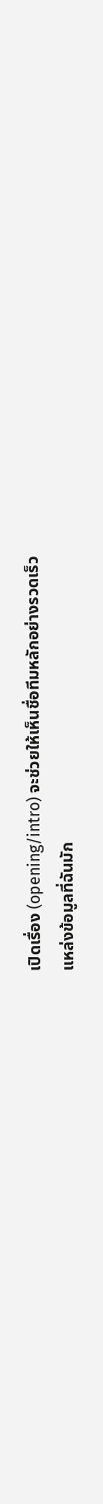เปิดเรื่อง (opening/intro) จะช่วยให้เห็นชื่อทีมหลักอย่างรวดเร็ว
แหล่งข้อมูลที่ฉันมัก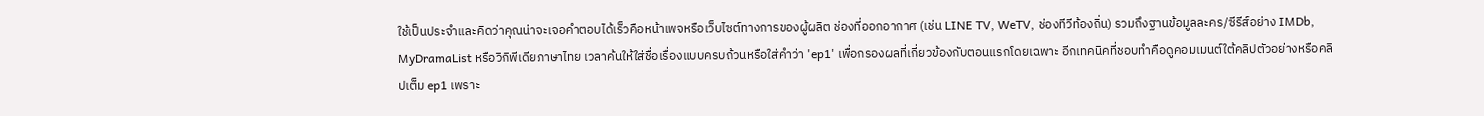ใช้เป็นประจำและคิดว่าคุณน่าจะเจอคำตอบได้เร็วคือหน้าเพจหรือเว็บไซต์ทางการของผู้ผลิต ช่องที่ออกอากาศ (เช่น LINE TV, WeTV, ช่องทีวีท้องถิ่น) รวมถึงฐานข้อมูลละคร/ซีรีส์อย่าง IMDb, MyDramaList หรือวิกิพีเดียภาษาไทย เวลาค้นให้ใส่ชื่อเรื่องแบบครบถ้วนหรือใส่คำว่า 'ep1' เพื่อกรองผลที่เกี่ยวข้องกับตอนแรกโดยเฉพาะ อีกเทคนิคที่ชอบทำคือดูคอมเมนต์ใต้คลิปตัวอย่างหรือคลิปเต็ม ep1 เพราะ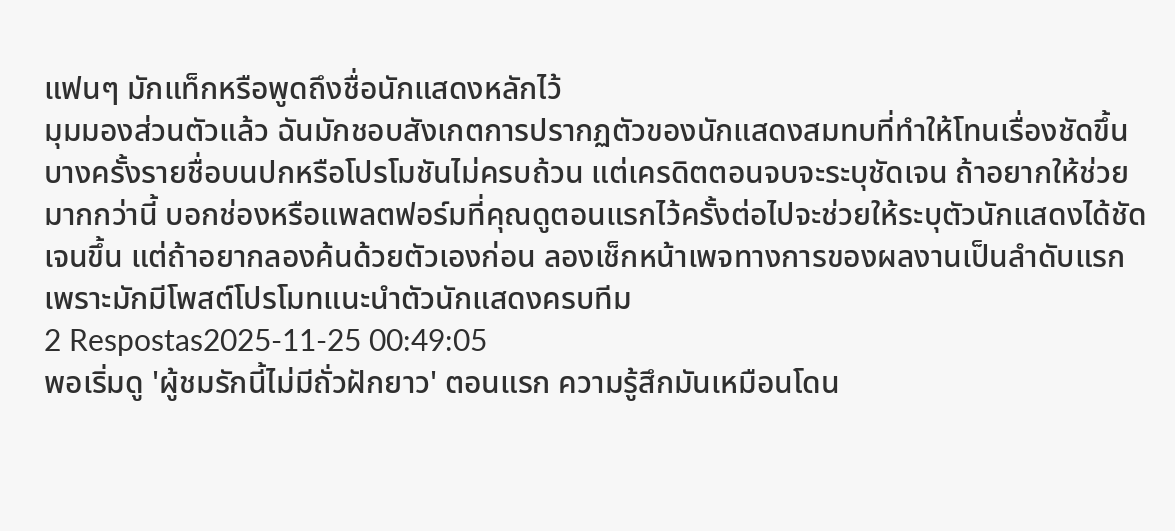แฟนๆ มักแท็กหรือพูดถึงชื่อนักแสดงหลักไว้
มุมมองส่วนตัวแล้ว ฉันมักชอบสังเกตการปรากฏตัวของนักแสดงสมทบที่ทำให้โทนเรื่องชัดขึ้น บางครั้งรายชื่อบนปกหรือโปรโมชันไม่ครบถ้วน แต่เครดิตตอนจบจะระบุชัดเจน ถ้าอยากให้ช่วยมากกว่านี้ บอกช่องหรือแพลตฟอร์มที่คุณดูตอนแรกไว้ครั้งต่อไปจะช่วยให้ระบุตัวนักแสดงได้ชัดเจนขึ้น แต่ถ้าอยากลองค้นด้วยตัวเองก่อน ลองเช็กหน้าเพจทางการของผลงานเป็นลำดับแรก เพราะมักมีโพสต์โปรโมทแนะนำตัวนักแสดงครบทีม
2 Respostas2025-11-25 00:49:05
พอเริ่มดู 'ผู้ชมรักนี้ไม่มีถั่วฝักยาว' ตอนแรก ความรู้สึกมันเหมือนโดน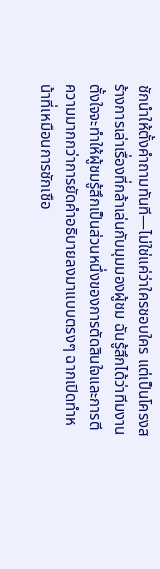ชักนำให้ตั้งคำถามทันที—ไม่ใช่แค่ว่าใครชอบใคร แต่เป็นโครงสร้างการเล่าเรื่องที่กล้าเล่นกับมุมมองผู้ชม ฉันรู้สึกได้ว่าทีมงานตั้งใจจะทำให้ผู้ชมรู้สึกเป็นส่วนหนึ่งของการตัดสินใจและการตีความมากกว่าการยัดคำอธิบายลงมาแบบตรงๆ ฉากเปิดทำหน้าที่เหมือนการชักเชือ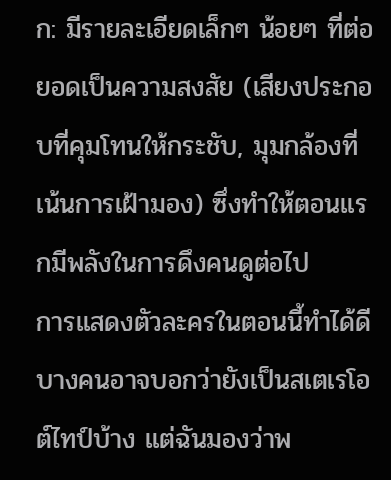ก: มีรายละเอียดเล็กๆ น้อยๆ ที่ต่อยอดเป็นความสงสัย (เสียงประกอบที่คุมโทนให้กระชับ, มุมกล้องที่เน้นการเฝ้ามอง) ซึ่งทำให้ตอนแรกมีพลังในการดึงคนดูต่อไป
การแสดงตัวละครในตอนนี้ทำได้ดีบางคนอาจบอกว่ายังเป็นสเตเรโอต์ไทป์บ้าง แต่ฉันมองว่าพ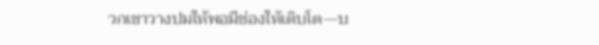วกเขาวางปมให้พอมีช่องให้เติบโต—บ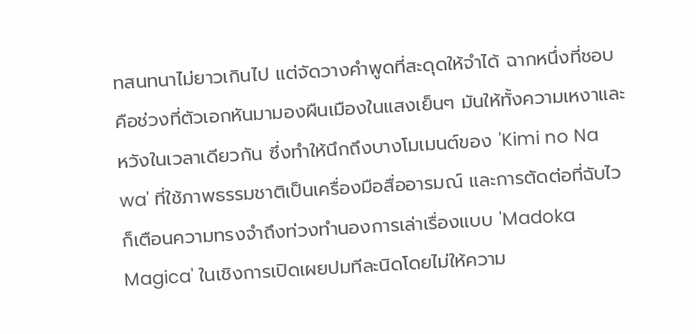ทสนทนาไม่ยาวเกินไป แต่จัดวางคำพูดที่สะดุดให้จำได้ ฉากหนึ่งที่ชอบคือช่วงที่ตัวเอกหันมามองผืนเมืองในแสงเย็นๆ มันให้ทั้งความเหงาและหวังในเวลาเดียวกัน ซึ่งทำให้นึกถึงบางโมเมนต์ของ 'Kimi no Na wa' ที่ใช้ภาพธรรมชาติเป็นเครื่องมือสื่ออารมณ์ และการตัดต่อที่ฉับไวก็เตือนความทรงจำถึงท่วงทำนองการเล่าเรื่องแบบ 'Madoka Magica' ในเชิงการเปิดเผยปมทีละนิดโดยไม่ให้ความ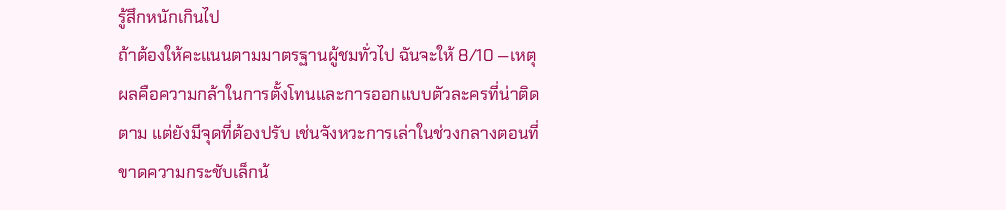รู้สึกหนักเกินไป
ถ้าต้องให้คะแนนตามมาตรฐานผู้ชมทั่วไป ฉันจะให้ 8/10 —เหตุผลคือความกล้าในการตั้งโทนและการออกแบบตัวละครที่น่าติดตาม แต่ยังมีจุดที่ต้องปรับ เช่นจังหวะการเล่าในช่วงกลางตอนที่ขาดความกระชับเล็กน้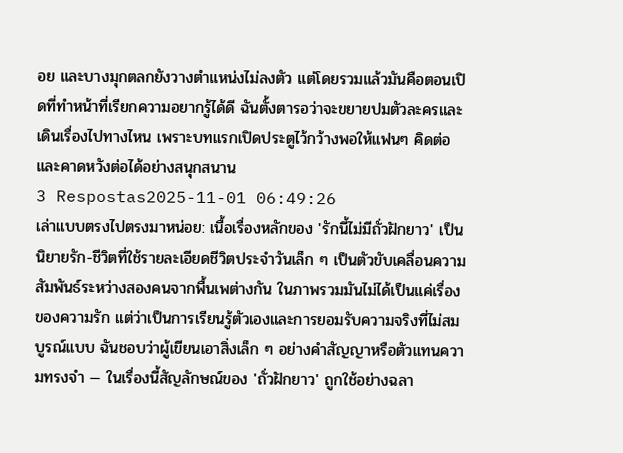อย และบางมุกตลกยังวางตำแหน่งไม่ลงตัว แต่โดยรวมแล้วมันคือตอนเปิดที่ทำหน้าที่เรียกความอยากรู้ได้ดี ฉันตั้งตารอว่าจะขยายปมตัวละครและเดินเรื่องไปทางไหน เพราะบทแรกเปิดประตูไว้กว้างพอให้แฟนๆ คิดต่อและคาดหวังต่อได้อย่างสนุกสนาน
3 Respostas2025-11-01 06:49:26
เล่าแบบตรงไปตรงมาหน่อย: เนื้อเรื่องหลักของ 'รักนี้ไม่มีถั่วฝักยาว' เป็นนิยายรัก-ชีวิตที่ใช้รายละเอียดชีวิตประจำวันเล็ก ๆ เป็นตัวขับเคลื่อนความสัมพันธ์ระหว่างสองคนจากพื้นเพต่างกัน ในภาพรวมมันไม่ได้เป็นแค่เรื่องของความรัก แต่ว่าเป็นการเรียนรู้ตัวเองและการยอมรับความจริงที่ไม่สมบูรณ์แบบ ฉันชอบว่าผู้เขียนเอาสิ่งเล็ก ๆ อย่างคำสัญญาหรือตัวแทนความทรงจำ — ในเรื่องนี้สัญลักษณ์ของ 'ถั่วฝักยาว' ถูกใช้อย่างฉลา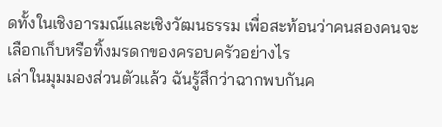ดทั้งในเชิงอารมณ์และเชิงวัฒนธรรม เพื่อสะท้อนว่าคนสองคนจะเลือกเก็บหรือทิ้งมรดกของครอบครัวอย่างไร
เล่าในมุมมองส่วนตัวแล้ว ฉันรู้สึกว่าฉากพบกันค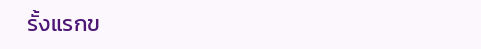รั้งแรกข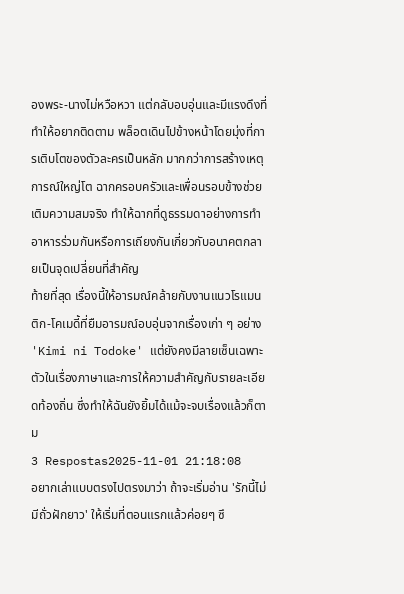องพระ-นางไม่หวือหวา แต่กลับอบอุ่นและมีแรงดึงที่ทำให้อยากติดตาม พล็อตเดินไปข้างหน้าโดยมุ่งที่การเติบโตของตัวละครเป็นหลัก มากกว่าการสร้างเหตุการณ์ใหญ่โต ฉากครอบครัวและเพื่อนรอบข้างช่วยเติมความสมจริง ทำให้ฉากที่ดูธรรมดาอย่างการทำอาหารร่วมกันหรือการเถียงกันเกี่ยวกับอนาคตกลายเป็นจุดเปลี่ยนที่สำคัญ
ท้ายที่สุด เรื่องนี้ให้อารมณ์คล้ายกับงานแนวโรแมนติก-โคเมดี้ที่ยืมอารมณ์อบอุ่นจากเรื่องเก่า ๆ อย่าง 'Kimi ni Todoke' แต่ยังคงมีลายเซ็นเฉพาะตัวในเรื่องภาษาและการให้ความสำคัญกับรายละเอียดท้องถิ่น ซึ่งทำให้ฉันยังยิ้มได้แม้จะจบเรื่องแล้วก็ตาม
3 Respostas2025-11-01 21:18:08
อยากเล่าแบบตรงไปตรงมาว่า ถ้าจะเริ่มอ่าน 'รักนี้ไม่มีถั่วฝักยาว' ให้เริ่มที่ตอนแรกแล้วค่อยๆ ซึ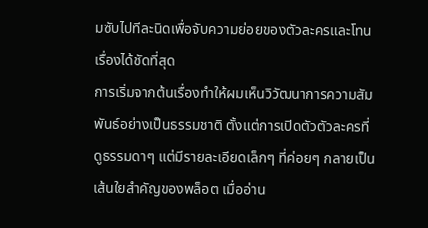มซับไปทีละนิดเพื่อจับความย่อยของตัวละครและโทนเรื่องได้ชัดที่สุด
การเริ่มจากต้นเรื่องทำให้ผมเห็นวิวัฒนาการความสัมพันธ์อย่างเป็นธรรมชาติ ตั้งแต่การเปิดตัวตัวละครที่ดูธรรมดาๆ แต่มีรายละเอียดเล็กๆ ที่ค่อยๆ กลายเป็นเส้นใยสำคัญของพล็อต เมื่ออ่าน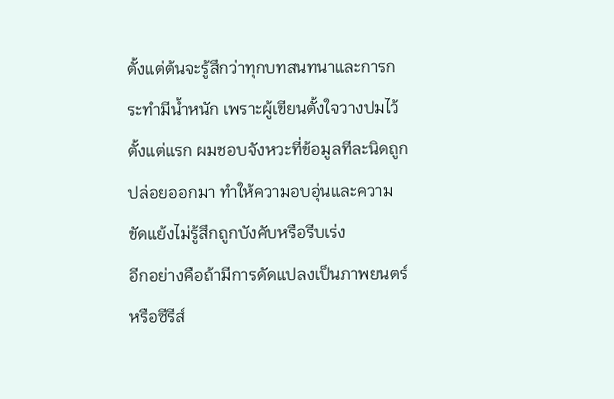ตั้งแต่ต้นจะรู้สึกว่าทุกบทสนทนาและการกระทำมีน้ำหนัก เพราะผู้เขียนตั้งใจวางปมไว้ตั้งแต่แรก ผมชอบจังหวะที่ข้อมูลทีละนิดถูกปล่อยออกมา ทำให้ความอบอุ่นและความขัดแย้งไม่รู้สึกถูกบังคับหรือรีบเร่ง
อีกอย่างคือถ้ามีการดัดแปลงเป็นภาพยนตร์หรือซีรีส์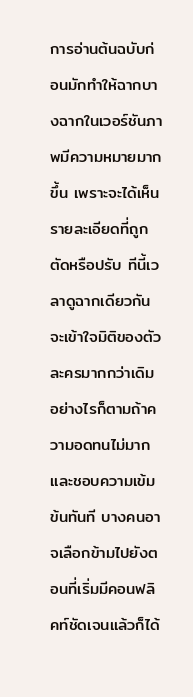การอ่านต้นฉบับก่อนมักทำให้ฉากบางฉากในเวอร์ชันภาพมีความหมายมากขึ้น เพราะจะได้เห็นรายละเอียดที่ถูกตัดหรือปรับ ทีนี้เวลาดูฉากเดียวกันจะเข้าใจมิติของตัวละครมากกว่าเดิม อย่างไรก็ตามถ้าความอดทนไม่มากและชอบความเข้มข้นทันที บางคนอาจเลือกข้ามไปยังตอนที่เริ่มมีคอนฟลิคท์ชัดเจนแล้วก็ได้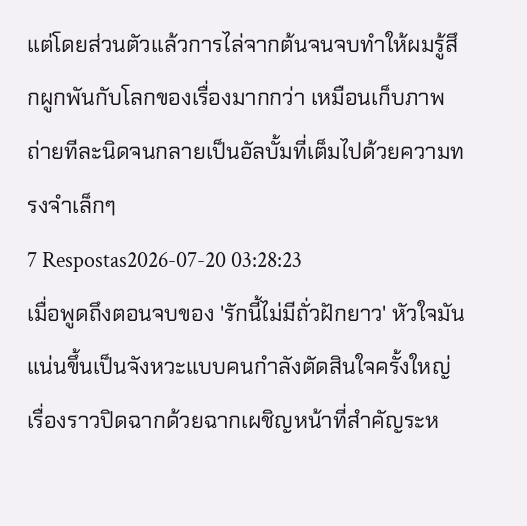แต่โดยส่วนตัวแล้วการไล่จากต้นจนจบทำให้ผมรู้สึกผูกพันกับโลกของเรื่องมากกว่า เหมือนเก็บภาพถ่ายทีละนิดจนกลายเป็นอัลบั้มที่เต็มไปด้วยความทรงจำเล็กๆ
7 Respostas2026-07-20 03:28:23
เมื่อพูดถึงตอนจบของ 'รักนี้ไม่มีถั่วฝักยาว' หัวใจมันแน่นขึ้นเป็นจังหวะแบบคนกำลังตัดสินใจครั้งใหญ่ เรื่องราวปิดฉากด้วยฉากเผชิญหน้าที่สำคัญระห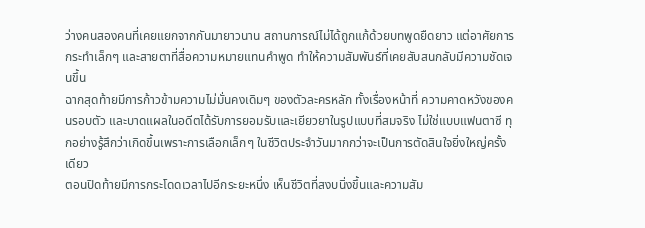ว่างคนสองคนที่เคยแยกจากกันมายาวนาน สถานการณ์ไม่ได้ถูกแก้ด้วยบทพูดยืดยาว แต่อาศัยการกระทำเล็กๆ และสายตาที่สื่อความหมายแทนคำพูด ทำให้ความสัมพันธ์ที่เคยสับสนกลับมีความชัดเจนขึ้น
ฉากสุดท้ายมีการก้าวข้ามความไม่มั่นคงเดิมๆ ของตัวละครหลัก ทั้งเรื่องหน้าที่ ความคาดหวังของคนรอบตัว และบาดแผลในอดีตได้รับการยอมรับและเยียวยาในรูปแบบที่สมจริง ไม่ใช่แบบแฟนตาซี ทุกอย่างรู้สึกว่าเกิดขึ้นเพราะการเลือกเล็กๆ ในชีวิตประจำวันมากกว่าจะเป็นการตัดสินใจยิ่งใหญ่ครั้งเดียว
ตอนปิดท้ายมีการกระโดดเวลาไปอีกระยะหนึ่ง เห็นชีวิตที่สงบนิ่งขึ้นและความสัม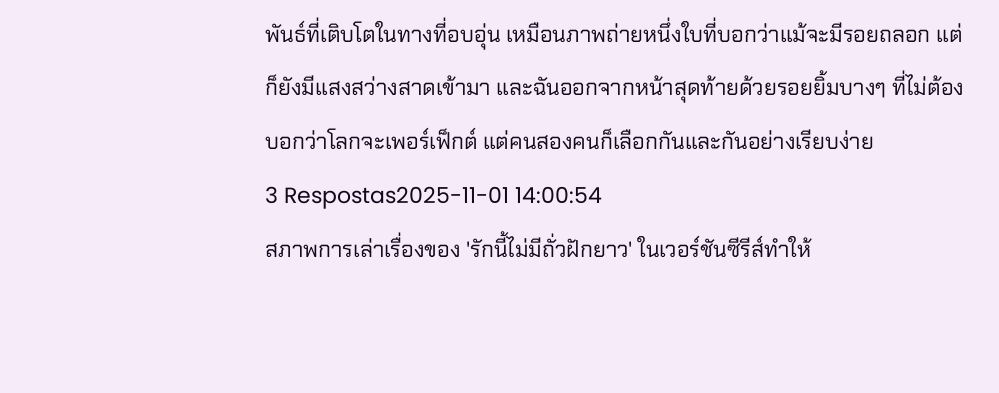พันธ์ที่เติบโตในทางที่อบอุ่น เหมือนภาพถ่ายหนึ่งใบที่บอกว่าแม้จะมีรอยถลอก แต่ก็ยังมีแสงสว่างสาดเข้ามา และฉันออกจากหน้าสุดท้ายด้วยรอยยิ้มบางๆ ที่ไม่ต้องบอกว่าโลกจะเพอร์เฟ็กต์ แต่คนสองคนก็เลือกกันและกันอย่างเรียบง่าย
3 Respostas2025-11-01 14:00:54
สภาพการเล่าเรื่องของ 'รักนี้ไม่มีถั่วฝักยาว' ในเวอร์ชันซีรีส์ทำให้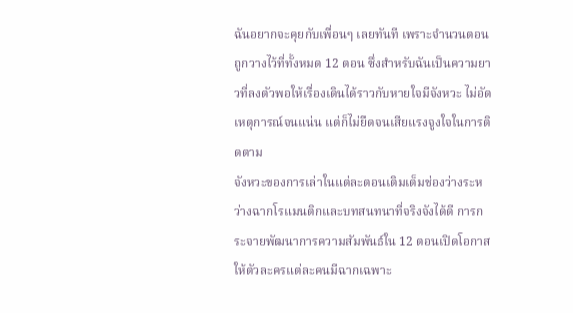ฉันอยากจะคุยกับเพื่อนๆ เลยทันที เพราะจำนวนตอนถูกวางไว้ที่ทั้งหมด 12 ตอน ซึ่งสำหรับฉันเป็นความยาวที่ลงตัวพอให้เรื่องเดินได้ราวกับหายใจมีจังหวะ ไม่อัดเหตุการณ์จนแน่น แต่ก็ไม่ยืดจนเสียแรงจูงใจในการติดตาม
จังหวะของการเล่าในแต่ละตอนเติมเต็มช่องว่างระหว่างฉากโรแมนติกและบทสนทนาที่จริงจังได้ดี การกระจายพัฒนาการความสัมพันธ์ใน 12 ตอนเปิดโอกาสให้ตัวละครแต่ละคนมีฉากเฉพาะ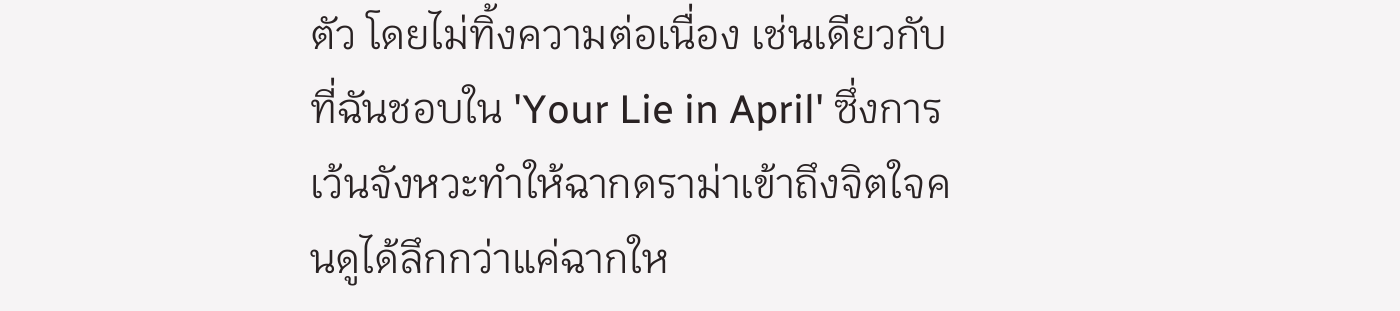ตัว โดยไม่ทิ้งความต่อเนื่อง เช่นเดียวกับที่ฉันชอบใน 'Your Lie in April' ซึ่งการเว้นจังหวะทำให้ฉากดราม่าเข้าถึงจิตใจคนดูได้ลึกกว่าแค่ฉากให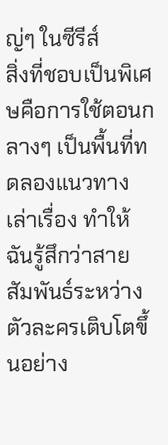ญ่ๆ ในซีรีส์
สิ่งที่ชอบเป็นพิเศษคือการใช้ตอนกลางๆ เป็นพื้นที่ทดลองแนวทางเล่าเรื่อง ทำให้ฉันรู้สึกว่าสายสัมพันธ์ระหว่างตัวละครเติบโตขึ้นอย่าง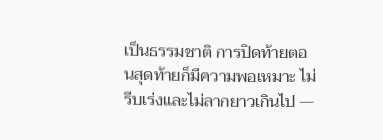เป็นธรรมชาติ การปิดท้ายตอนสุดท้ายก็มีความพอเหมาะ ไม่รีบเร่งและไม่ลากยาวเกินไป —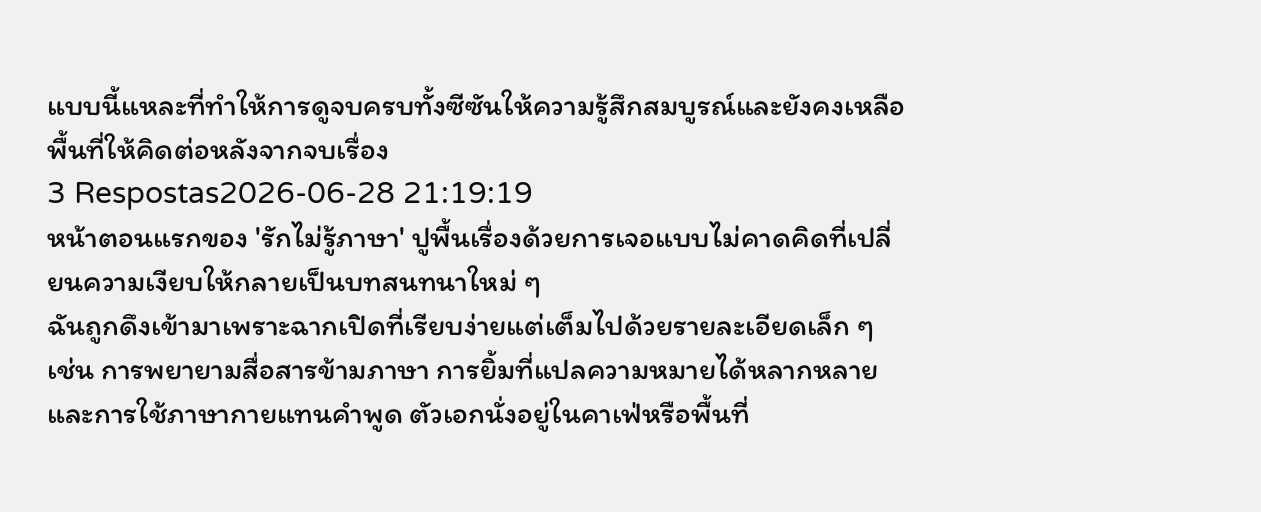แบบนี้แหละที่ทำให้การดูจบครบทั้งซีซันให้ความรู้สึกสมบูรณ์และยังคงเหลือพื้นที่ให้คิดต่อหลังจากจบเรื่อง
3 Respostas2026-06-28 21:19:19
หน้าตอนแรกของ 'รักไม่รู้ภาษา' ปูพื้นเรื่องด้วยการเจอแบบไม่คาดคิดที่เปลี่ยนความเงียบให้กลายเป็นบทสนทนาใหม่ ๆ
ฉันถูกดึงเข้ามาเพราะฉากเปิดที่เรียบง่ายแต่เต็มไปด้วยรายละเอียดเล็ก ๆ เช่น การพยายามสื่อสารข้ามภาษา การยิ้มที่แปลความหมายได้หลากหลาย และการใช้ภาษากายแทนคำพูด ตัวเอกนั่งอยู่ในคาเฟ่หรือพื้นที่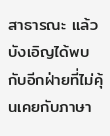สาธารณะ แล้วบังเอิญได้พบกับอีกฝ่ายที่ไม่คุ้นเคยกับภาษา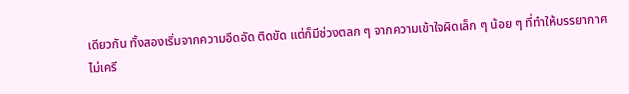เดียวกัน ทั้งสองเริ่มจากความอึดอัด ติดขัด แต่ก็มีช่วงตลก ๆ จากความเข้าใจผิดเล็ก ๆ น้อย ๆ ที่ทำให้บรรยากาศไม่เครี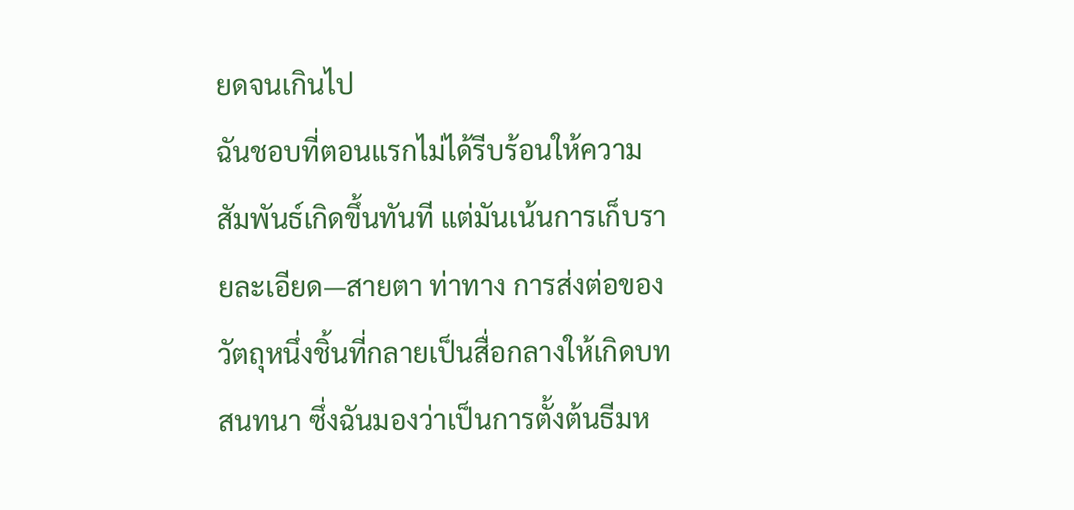ยดจนเกินไป
ฉันชอบที่ตอนแรกไม่ได้รีบร้อนให้ความสัมพันธ์เกิดขึ้นทันที แต่มันเน้นการเก็บรายละเอียด—สายตา ท่าทาง การส่งต่อของวัตถุหนึ่งชิ้นที่กลายเป็นสื่อกลางให้เกิดบทสนทนา ซึ่งฉันมองว่าเป็นการตั้งต้นธีมห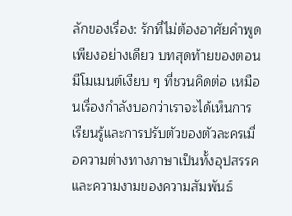ลักของเรื่อง: รักที่ไม่ต้องอาศัยคำพูดเพียงอย่างเดียว บทสุดท้ายของตอนมีโมเมนต์เงียบ ๆ ที่ชวนคิดต่อ เหมือนเรื่องกำลังบอกว่าเราจะได้เห็นการเรียนรู้และการปรับตัวของตัวละครเมื่อความต่างทางภาษาเป็นทั้งอุปสรรคและความงามของความสัมพันธ์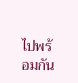ไปพร้อมกัน